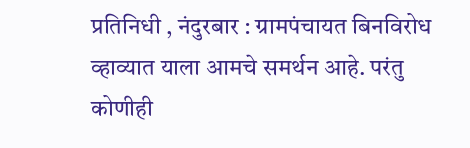प्रतिनिधी , नंदुरबार : ग्रामपंचायत बिनविरोध व्हाव्यात याला आमचे समर्थन आहे. परंतु कोणीही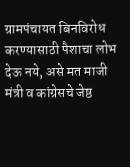ग्रामपंचायत बिनविरोध करण्यासाठी पैशाचा लोभ देऊ नये, असे मत माजी मंत्री व कांग्रेसचे जेष्ठ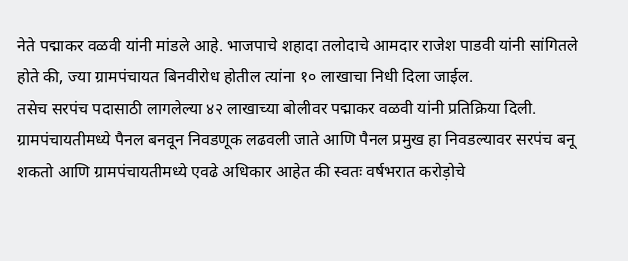नेते पद्माकर वळवी यांनी मांडले आहे. भाजपाचे शहादा तलोदाचे आमदार राजेश पाडवी यांनी सांगितले होते की, ज्या ग्रामपंचायत बिनवीरोध होतील त्यांना १० लाखाचा निधी दिला जाईल.
तसेच सरपंच पदासाठी लागलेल्या ४२ लाखाच्या बोलीवर पद्माकर वळवी यांनी प्रतिक्रिया दिली. ग्रामपंचायतीमध्ये पैनल बनवून निवडणूक लढवली जाते आणि पैनल प्रमुख हा निवडल्यावर सरपंच बनू शकतो आणि ग्रामपंचायतीमध्ये एवढे अधिकार आहेत की स्वतः वर्षभरात करोड़ोचे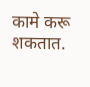कामे करू शकतात.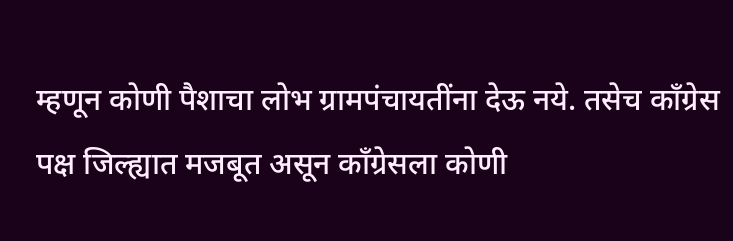म्हणून कोणी पैशाचा लोभ ग्रामपंचायतींना देऊ नये. तसेच काँग्रेस पक्ष जिल्ह्यात मजबूत असून काँग्रेसला कोणी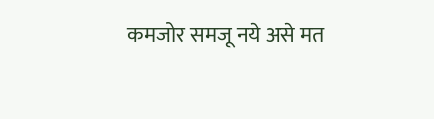कमजोर समजू नये असे मत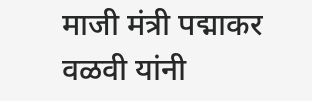माजी मंत्री पद्माकर वळवी यांनी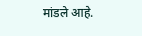मांडले आहे.